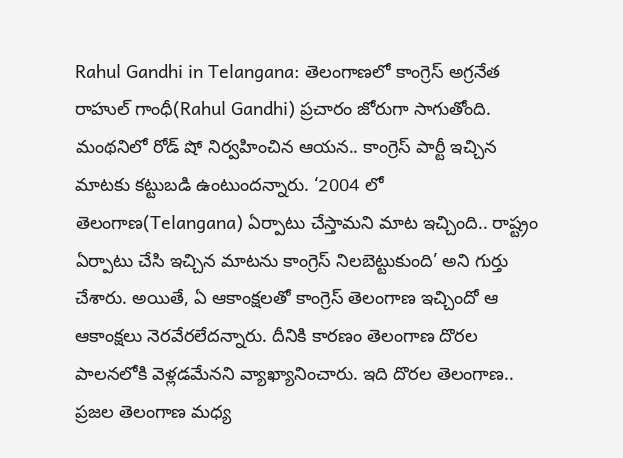Rahul Gandhi in Telangana: తెలంగాణలో కాంగ్రెస్ అగ్రనేత రాహుల్ గాంధీ(Rahul Gandhi) ప్రచారం జోరుగా సాగుతోంది. మంథనిలో రోడ్ షో నిర్వహించిన ఆయన.. కాంగ్రెస్ పార్టీ ఇచ్చిన మాటకు కట్టుబడి ఉంటుందన్నారు. ‘2004 లో తెలంగాణ(Telangana) ఏర్పాటు చేస్తామని మాట ఇచ్చింది.. రాష్ట్రం ఏర్పాటు చేసి ఇచ్చిన మాటను కాంగ్రెస్ నిలబెట్టుకుంది’ అని గుర్తు చేశారు. అయితే, ఏ ఆకాంక్షలతో కాంగ్రెస్ తెలంగాణ ఇచ్చిందో ఆ ఆకాంక్షలు నెరవేరలేదన్నారు. దీనికి కారణం తెలంగాణ దొరల పాలనలోకి వెళ్లడమేనని వ్యాఖ్యానించారు. ఇది దొరల తెలంగాణ.. ప్రజల తెలంగాణ మధ్య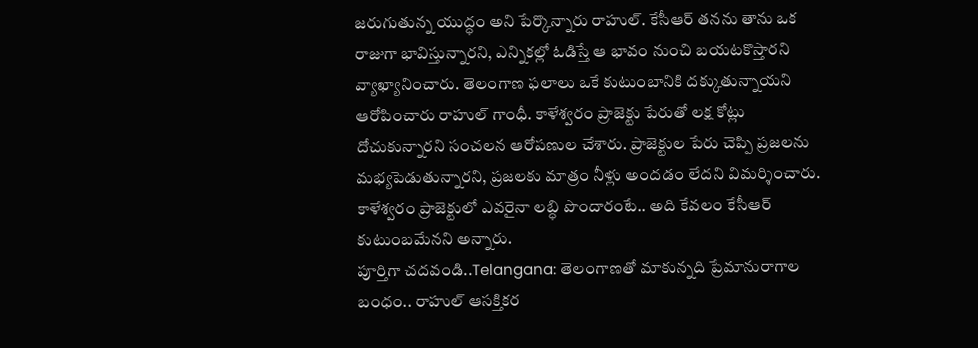జరుగుతున్న యుద్ధం అని పేర్కొన్నారు రాహుల్. కేసీఆర్ తనను తాను ఒక రాజుగా భావిస్తున్నారని, ఎన్నికల్లో ఓడిస్తే ఆ భావం నుంచి బయటకొస్తారని వ్యాఖ్యానించారు. తెలంగాణ ఫలాలు ఒకే కుటుంబానికి దక్కుతున్నాయని ఆరోపించారు రాహుల్ గాంధీ. కాళేశ్వరం ప్రాజెక్టు పేరుతో లక్ష కోట్లు దోచుకున్నారని సంచలన ఆరోపణుల చేశారు. ప్రాజెక్టుల పేరు చెప్పి ప్రజలను మభ్యపెడుతున్నారని, ప్రజలకు మాత్రం నీళ్లు అందడం లేదని విమర్శించారు. కాళేశ్వరం ప్రాజెక్టులో ఎవరైనా లబ్ధి పొందారంటే.. అది కేవలం కేసీఆర్ కుటుంబమేనని అన్నారు.
పూర్తిగా చదవండి..Telangana: తెలంగాణతో మాకున్నది ప్రేమానురాగాల బంధం.. రాహుల్ ఆసక్తికర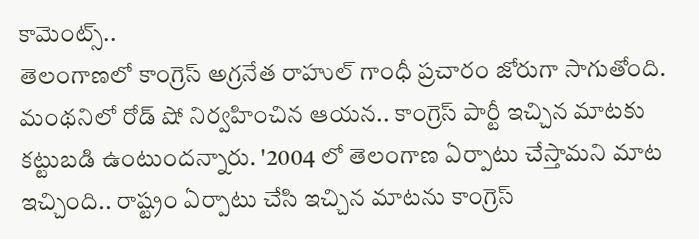కామెంట్స్..
తెలంగాణలో కాంగ్రెస్ అగ్రనేత రాహుల్ గాంధీ ప్రచారం జోరుగా సాగుతోంది. మంథనిలో రోడ్ షో నిర్వహించిన ఆయన.. కాంగ్రెస్ పార్టీ ఇచ్చిన మాటకు కట్టుబడి ఉంటుందన్నారు. '2004 లో తెలంగాణ ఏర్పాటు చేస్తామని మాట ఇచ్చింది.. రాష్ట్రం ఏర్పాటు చేసి ఇచ్చిన మాటను కాంగ్రెస్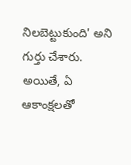నిలబెట్టుకుంది' అని గుర్తు చేశారు. అయితే, ఏ ఆకాంక్షలతో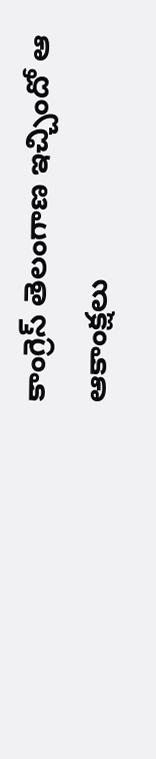కాంగ్రెస్ తెలంగాణ ఇచ్చిందో ఆ ఆకాంక్షలు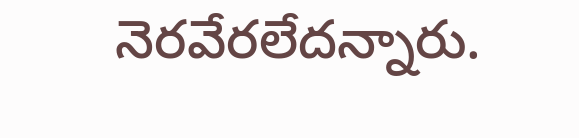నెరవేరలేదన్నారు.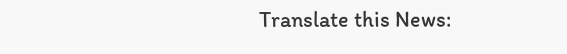Translate this News: